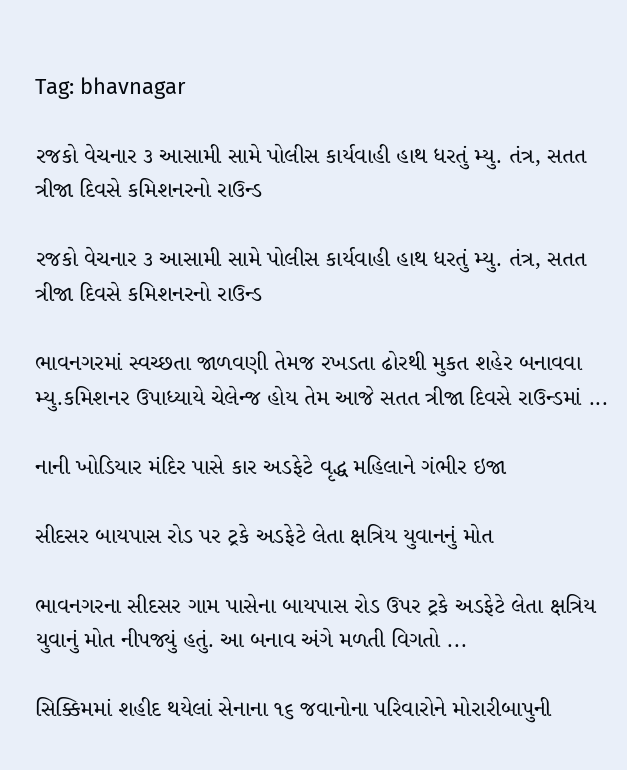Tag: bhavnagar

રજકો વેચનાર ૩ આસામી સામે પોલીસ કાર્યવાહી હાથ ધરતું મ્યુ. તંત્ર, સતત ત્રીજા દિવસે કમિશનરનો રાઉન્ડ

રજકો વેચનાર ૩ આસામી સામે પોલીસ કાર્યવાહી હાથ ધરતું મ્યુ. તંત્ર, સતત ત્રીજા દિવસે કમિશનરનો રાઉન્ડ

ભાવનગરમાં સ્વચ્છતા જાળવણી તેમજ રખડતા ઢોરથી મુકત શહેર બનાવવા મ્યુ.કમિશનર ઉપાધ્યાયે ચેલેન્જ હોય તેમ આજે સતત ત્રીજા દિવસે રાઉન્ડમાં ...

નાની ખોડિયાર મંદિર પાસે કાર અડફેટે વૃદ્ધ મહિલાને ગંભીર ઇજા

સીદસર બાયપાસ રોડ પર ટ્રકે અડફેટે લેતા ક્ષત્રિય યુવાનનું મોત

ભાવનગરના સીદસર ગામ પાસેના બાયપાસ રોડ ઉપર ટ્રકે અડફેટે લેતા ક્ષત્રિય યુવાનું મોત નીપજ્યું હતું. આ બનાવ અંગે મળતી વિગતો ...

સિક્કિમમાં શહીદ થયેલાં સેનાના ૧૬ જવાનોના પરિવારોને મોરારીબાપુની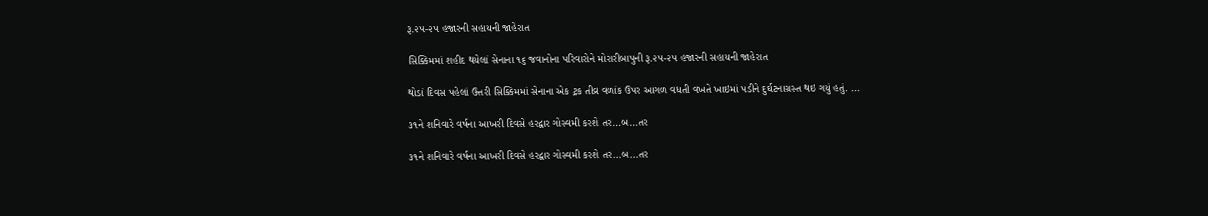રૂ.૨૫-૨૫ હજારની સહાયની જાહેરાત

સિક્કિમમાં શહીદ થયેલાં સેનાના ૧૬ જવાનોના પરિવારોને મોરારીબાપુની રૂ.૨૫-૨૫ હજારની સહાયની જાહેરાત

થોડાં દિવસ પહેલાં ઉત્તરી સિક્કિમમાં સેનાના એક ટ્રક તીવ્ર વળાંક ઉપર આગળ વધતી વખતે ખાઇમાં પડીને દુર્ઘટનાગ્રસ્ત થઇ ગયું હતું. ...

૩૧ને શનિવારે વર્ષના આખરી દિવસે હરદ્વાર ગોસ્વમી કરશે તર…બ…તર

૩૧ને શનિવારે વર્ષના આખરી દિવસે હરદ્વાર ગોસ્વમી કરશે તર…બ…તર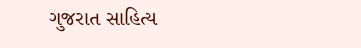ગુજરાત સાહિત્ય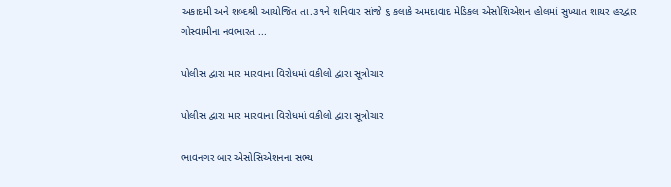અકાદમી અને શબ્દશ્રી આયોજિત તા.૩૧ને શનિવાર સાંજે ૬ કલાકે અમદાવાદ મેડિકલ એસોશિએશન હોલમાં સુખ્યાત શાયર હરદ્વાર ગોસ્વામીના નવભારત ...

પોલીસ દ્વારા માર મારવાના વિરોધમાં વકીલો દ્વારા સૂત્રોચાર

પોલીસ દ્વારા માર મારવાના વિરોધમાં વકીલો દ્વારા સૂત્રોચાર

ભાવનગર બાર એસોસિએશનના સભ્ય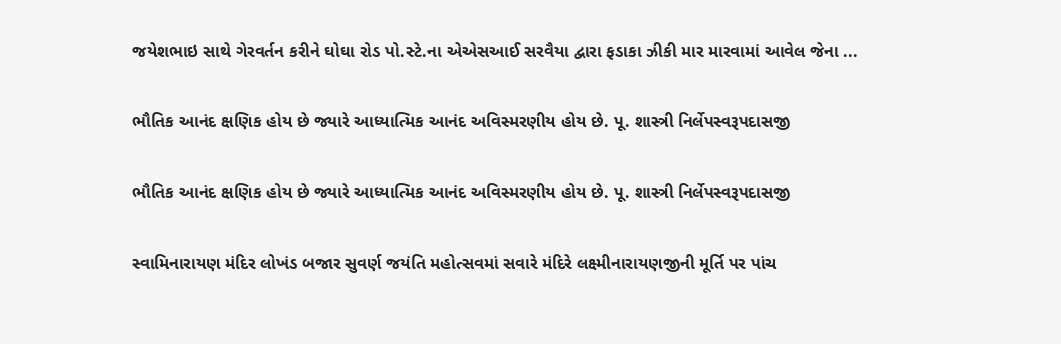જયેશભાઇ સાથે ગેરવર્તન કરીને ઘોઘા રોડ પો.સ્ટે.ના એએસઆઈ સરવૈયા દ્વારા ફડાકા ઝીકી માર મારવામાં આવેલ જેના ...

ભૌતિક આનંદ ક્ષણિક હોય છે જ્યારે આધ્યાત્મિક આનંદ અવિસ્મરણીય હોય છે. પૂ. શાસ્ત્રી નિર્લેપસ્વરૂપદાસજી

ભૌતિક આનંદ ક્ષણિક હોય છે જ્યારે આધ્યાત્મિક આનંદ અવિસ્મરણીય હોય છે. પૂ. શાસ્ત્રી નિર્લેપસ્વરૂપદાસજી

સ્વામિનારાયણ મંદિર લોખંડ બજાર સુવર્ણ જયંતિ મહોત્સવમાં સવારે મંદિરે લક્ષ્મીનારાયણજીની મૂર્તિ પર પાંચ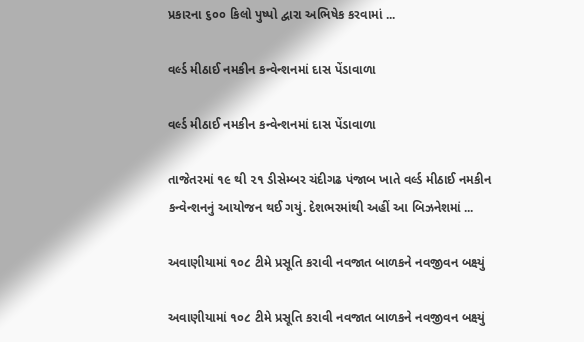પ્રકારના ૬૦૦ કિલો પુષ્પો દ્વારા અભિષેક કરવામાં ...

વર્લ્ડ મીઠાઈ નમકીન કન્વેન્શનમાં દાસ પેંડાવાળા

વર્લ્ડ મીઠાઈ નમકીન કન્વેન્શનમાં દાસ પેંડાવાળા

તાજેતરમાં ૧૯ થી ૨૧ ડીસેમ્બર ચંદીગઢ પંજાબ ખાતે વર્લ્ડ મીઠાઈ નમકીન કન્વેન્શનનું આયોજન થઈ ગયું. દેશભરમાંથી અહીં આ બિઝનેશમાં ...

અવાણીયામાં ૧૦૮ ટીમે પ્રસૂતિ કરાવી નવજાત બાળકને નવજીવન બક્ષ્યું

અવાણીયામાં ૧૦૮ ટીમે પ્રસૂતિ કરાવી નવજાત બાળકને નવજીવન બક્ષ્યું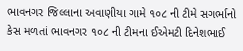ભાવનગર જિલ્લાના અવાણીયા ગામે ૧૦૮ ની ટીમે સગર્ભાનો કેસ મળતાં ભાવનગર ૧૦૮ ની ટીમના ઈએમટી દિનેશભાઈ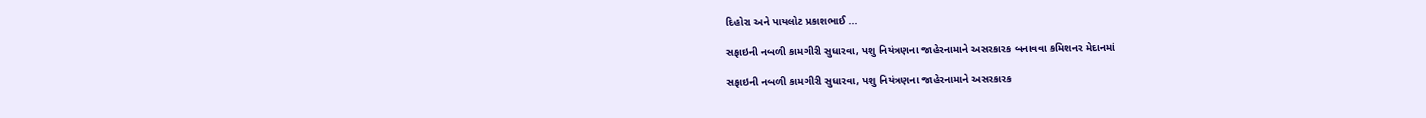દિહોરા અને પાયલોટ પ્રકાશભાઈ ...

સફાઇની નબળી કામગીરી સુધારવા, પશુ નિયંત્રણના જાહેરનામાને અસરકારક બનાવવા કમિશનર મેદાનમાં

સફાઇની નબળી કામગીરી સુધારવા, પશુ નિયંત્રણના જાહેરનામાને અસરકારક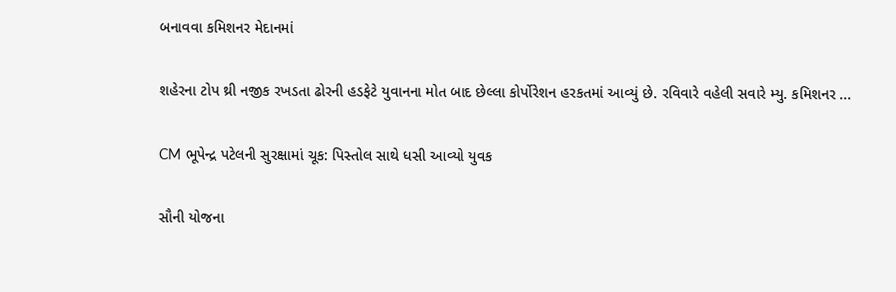બનાવવા કમિશનર મેદાનમાં

શહેરના ટોપ થ્રી નજીક રખડતા ઢોરની હડફેટે યુવાનના મોત બાદ છેલ્લા કોર્પોરેશન હરકતમાં આવ્યું છે. રવિવારે વહેલી સવારે મ્યુ. કમિશનર ...

CM ભૂપેન્દ્ર પટેલની સુરક્ષામાં ચૂક: પિસ્તોલ સાથે ધસી આવ્યો યુવક

સૌની યોજના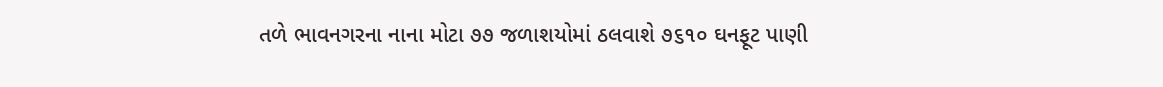તળે ભાવનગરના નાના મોટા ૭૭ જળાશયોમાં ઠલવાશે ૭૬૧૦ ઘનફૂટ પાણી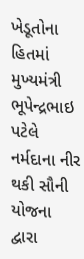ખેડૂતોના હિતમાં મુખ્યમંત્રી ભૂપેન્દ્રભાઇ પટેલે નર્મદાના નીર થકી સૌની યોજના દ્વારા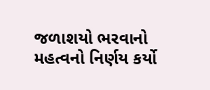જળાશયો ભરવાનો મહત્વનો નિર્ણય કર્યો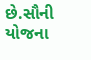છે.સૌની યોજના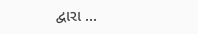દ્વારા ...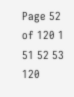Page 52 of 120 1 51 52 53 120